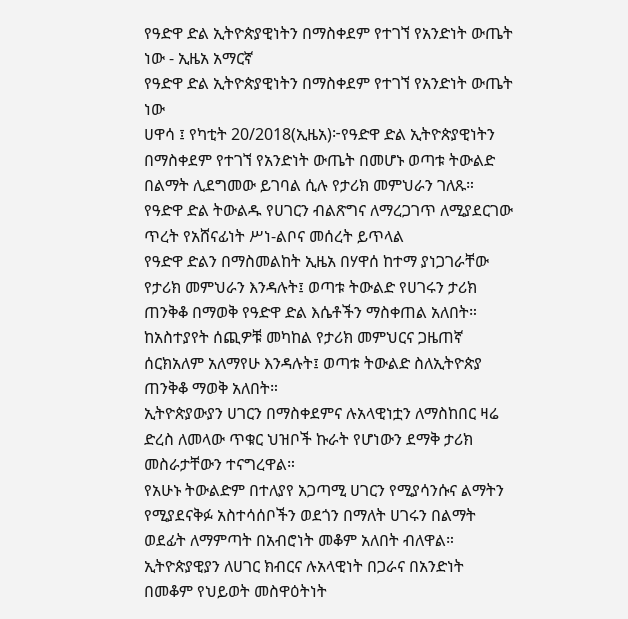የዓድዋ ድል ኢትዮጵያዊነትን በማስቀደም የተገኘ የአንድነት ውጤት ነው - ኢዜአ አማርኛ
የዓድዋ ድል ኢትዮጵያዊነትን በማስቀደም የተገኘ የአንድነት ውጤት ነው
ሀዋሳ ፤ የካቲት 20/2018(ኢዜአ)፦የዓድዋ ድል ኢትዮጵያዊነትን በማስቀደም የተገኘ የአንድነት ውጤት በመሆኑ ወጣቱ ትውልድ በልማት ሊደግመው ይገባል ሲሉ የታሪክ መምህራን ገለጹ።
የዓድዋ ድል ትውልዱ የሀገርን ብልጽግና ለማረጋገጥ ለሚያደርገው ጥረት የአሸናፊነት ሥነ-ልቦና መሰረት ይጥላል
የዓድዋ ድልን በማስመልከት ኢዜአ በሃዋሰ ከተማ ያነጋገራቸው የታሪክ መምህራን እንዳሉት፤ ወጣቱ ትውልድ የሀገሩን ታሪክ ጠንቅቆ በማወቅ የዓድዋ ድል እሴቶችን ማስቀጠል አለበት።
ከአስተያየት ሰጪዎቹ መካከል የታሪክ መምህርና ጋዜጠኛ ሰርክአለም አለማየሁ እንዳሉት፤ ወጣቱ ትውልድ ስለኢትዮጵያ ጠንቅቆ ማወቅ አለበት።
ኢትዮጵያውያን ሀገርን በማስቀደምና ሉአላዊነቷን ለማስከበር ዛሬ ድረስ ለመላው ጥቁር ህዝቦች ኩራት የሆነውን ደማቅ ታሪክ መስራታቸውን ተናግረዋል።
የአሁኑ ትውልድም በተለያየ አጋጣሚ ሀገርን የሚያሳንሱና ልማትን የሚያደናቅፉ አስተሳሰቦችን ወደጎን በማለት ሀገሩን በልማት ወደፊት ለማምጣት በአብሮነት መቆም አለበት ብለዋል።
ኢትዮጵያዊያን ለሀገር ክብርና ሉአላዊነት በጋራና በአንድነት በመቆም የህይወት መስዋዕትነት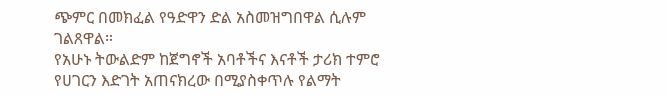ጭምር በመክፈል የዓድዋን ድል አስመዝግበዋል ሲሉም ገልጸዋል።
የአሁኑ ትውልድም ከጀግኖች አባቶችና እናቶች ታሪክ ተምሮ የሀገርን እድገት አጠናክረው በሚያስቀጥሉ የልማት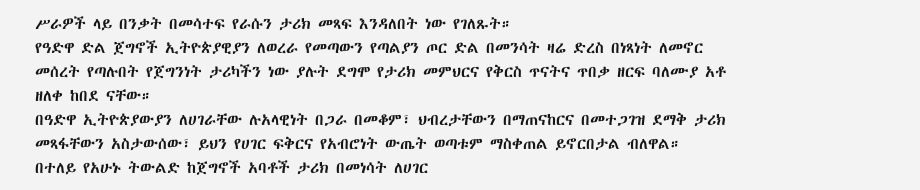ሥራዎች ላይ በንቃት በመሳተፍ የራሱን ታሪክ መጻፍ እንዳለበት ነው የገለጹት።
የዓድዋ ድል ጀግኖች ኢትዮጵያዊያን ለወረራ የመጣውን የጣልያን ጦር ድል በመንሳት ዛሬ ድረስ በነጻነት ለመኖር መሰረት የጣሉበት የጀግንነት ታሪካችን ነው ያሉት ደግሞ የታሪክ መምህርና የቅርስ ጥናትና ጥበቃ ዘርፍ ባለሙያ አቶ ዘለቀ ከበደ ናቸው።
በዓድዋ ኢትዮጵያውያን ለሀገራቸው ሉአላዊነት በጋራ በመቆም፣ ህብረታቸውን በማጠናከርና በመተጋገዝ ደማቅ ታሪክ መጻፋቸውን አስታውሰው፣ ይህን የሀገር ፍቅርና የአብሮነት ውጤት ወጣቱም ማስቀጠል ይኖርበታል ብለዋል።
በተለይ የአሁኑ ትውልድ ከጀግኖች አባቶች ታሪክ በመነሳት ለሀገር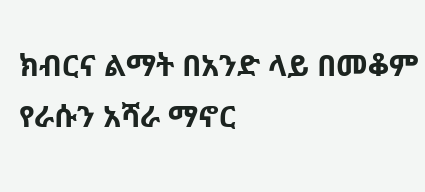ክብርና ልማት በአንድ ላይ በመቆም የራሱን አሻራ ማኖር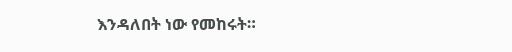እንዳለበት ነው የመከሩት።